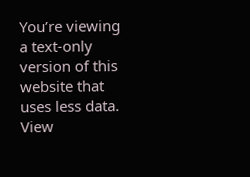You’re viewing a text-only version of this website that uses less data. View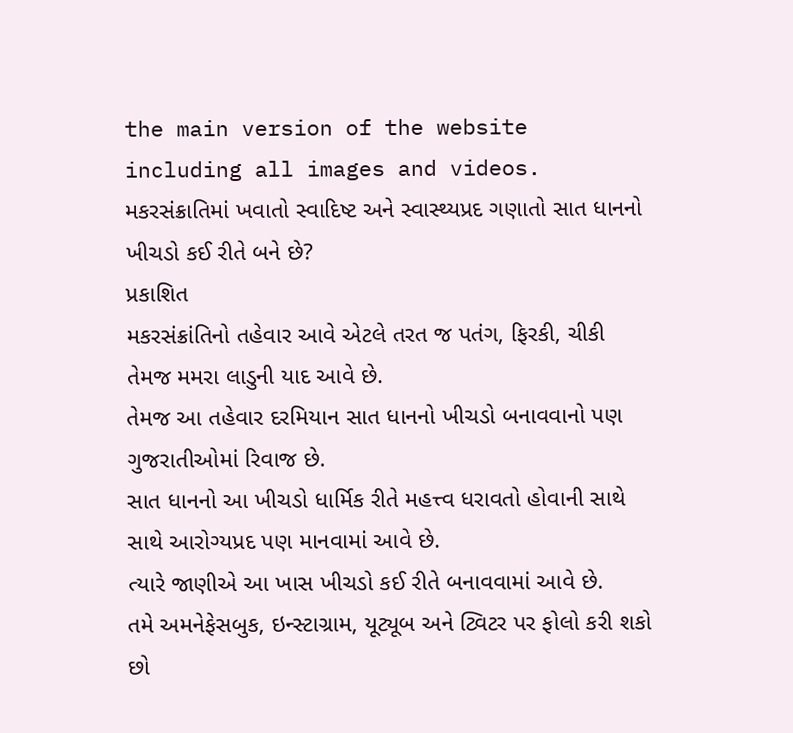the main version of the website including all images and videos.
મકરસંક્રાતિમાં ખવાતો સ્વાદિષ્ટ અને સ્વાસ્થ્યપ્રદ ગણાતો સાત ધાનનો ખીચડો કઈ રીતે બને છે?
પ્રકાશિત
મકરસંક્રાંતિનો તહેવાર આવે એટલે તરત જ પતંગ, ફિરકી, ચીકી તેમજ મમરા લાડુની યાદ આવે છે.
તેમજ આ તહેવાર દરમિયાન સાત ધાનનો ખીચડો બનાવવાનો પણ ગુજરાતીઓમાં રિવાજ છે.
સાત ધાનનો આ ખીચડો ધાર્મિક રીતે મહત્ત્વ ધરાવતો હોવાની સાથે સાથે આરોગ્યપ્રદ પણ માનવામાં આવે છે.
ત્યારે જાણીએ આ ખાસ ખીચડો કઈ રીતે બનાવવામાં આવે છે.
તમે અમનેફેસબુક, ઇન્સ્ટાગ્રામ, યૂટ્યૂબ અને ટ્વિટર પર ફોલો કરી શકો છો